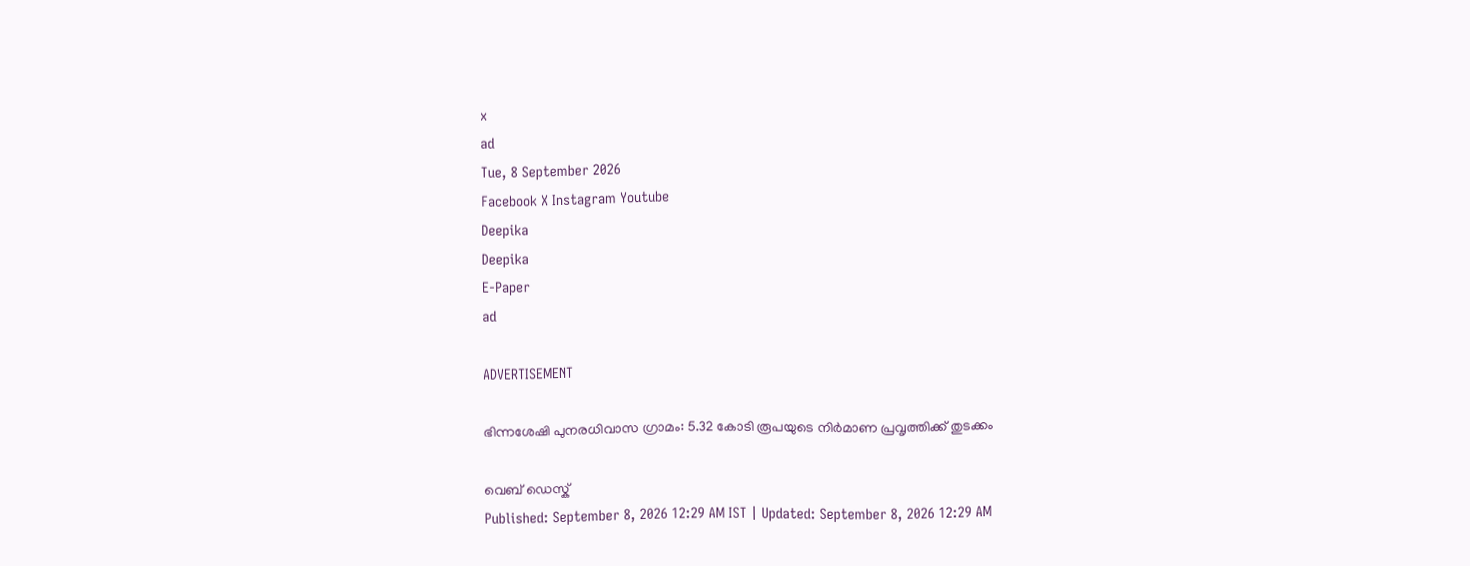x
ad
Tue, 8 September 2026
Facebook X Instagram Youtube
Deepika
Deepika
E-Paper
ad

ADVERTISEMENT

ഭിന്നശേഷി പുനരധിവാസ ഗ്രാമം: 5.32 കോടി രൂപയുടെ നിര്‍മാണ പ്രവൃത്തിക്ക് തുടക്കം

വെബ് ഡെസ്ക്
Published: September 8, 2026 12:29 AM IST | Updated: September 8, 2026 12:29 AM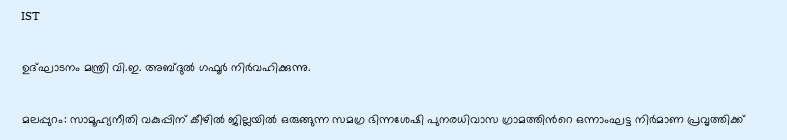IST

ഉദ്ഘാടനം മന്ത്രി വി.ഇ. അബ്ദുല്‍ ഗഫൂര്‍ നിര്‍വഹിക്കുന്നു.

മലപ്പുറം: സാമൂഹ്യനീതി വകുപ്പിന് കീഴില്‍ ജില്ലയില്‍ ഒരുങ്ങുന്ന സമഗ്ര ഭിന്നശേഷി പുനരധിവാസ ഗ്രാമത്തിന്‍റെ ഒന്നാംഘട്ട നിര്‍മാണ പ്രവൃത്തിക്ക്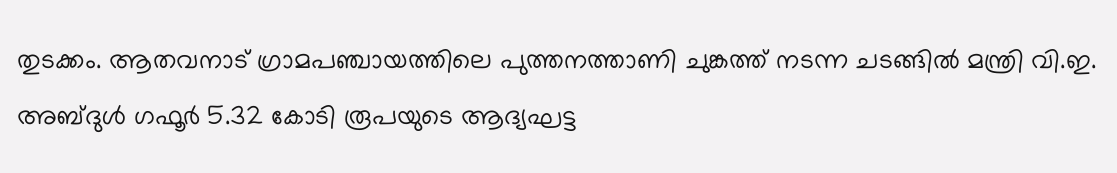തുടക്കം. ആതവനാട് ഗ്രാമപഞ്ചായത്തിലെ പുത്തനത്താണി ചുങ്കത്ത് നടന്ന ചടങ്ങില്‍ മന്ത്രി വി.ഇ. അബ്ദുൾ ഗഫൂര്‍ 5.32 കോടി രൂപയുടെ ആദ്യഘട്ട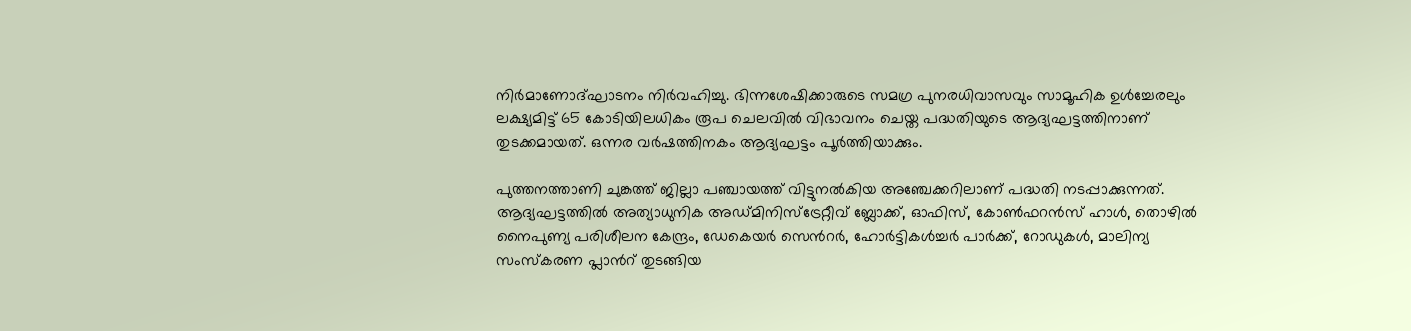നിര്‍മാണോദ്ഘാടനം നിര്‍വഹിച്ചു. ഭിന്നശേഷിക്കാരുടെ സമഗ്ര പുനരധിവാസവും സാമൂഹിക ഉള്‍ച്ചേരലും ലക്ഷ്യമിട്ട് 65 കോടിയിലധികം രൂപ ചെലവില്‍ വിഭാവനം ചെയ്ത പദ്ധതിയുടെ ആദ്യഘട്ടത്തിനാണ് തുടക്കമായത്. ഒന്നര വര്‍ഷത്തിനകം ആദ്യഘട്ടം പൂര്‍ത്തിയാക്കും.

പുത്തനത്താണി ചുങ്കത്ത് ജില്ലാ പഞ്ചായത്ത് വിട്ടുനല്‍കിയ അഞ്ചേക്കറിലാണ് പദ്ധതി നടപ്പാക്കുന്നത്. ആദ്യഘട്ടത്തില്‍ അത്യാധുനിക അഡ്മിനിസ്‌ട്രേറ്റീവ് ബ്ലോക്ക്, ഓഫിസ്, കോണ്‍ഫറന്‍സ് ഹാള്‍, തൊഴില്‍ നൈപുണ്യ പരിശീലന കേന്ദ്രം, ഡേകെയര്‍ സെന്‍റര്‍, ഹോര്‍ട്ടികള്‍ച്ചര്‍ പാര്‍ക്ക്, റോഡുകള്‍, മാലിന്യ സംസ്‌കരണ പ്ലാന്‍റ് തുടങ്ങിയ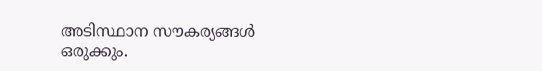അടിസ്ഥാന സൗകര്യങ്ങൾ ഒരുക്കും.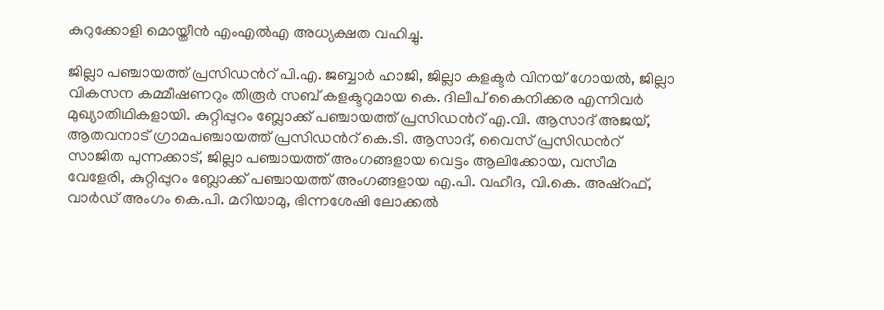കുറുക്കോളി മൊയ്തീന്‍ എംഎല്‍എ അധ്യക്ഷത വഹിച്ചു.

ജില്ലാ പഞ്ചായത്ത് പ്രസിഡന്‍റ് പി.എ. ജബ്ബാര്‍ ഹാജി, ജില്ലാ കളക്ടര്‍ വിനയ് ഗോയല്‍, ജില്ലാ വികസന കമ്മീഷണറും തിരൂര്‍ സബ് കളക്ടറുമായ കെ. ദിലീപ് കൈനിക്കര എന്നിവര്‍ മുഖ്യാതിഥികളായി. കുറ്റിപ്പുറം ബ്ലോക്ക് പഞ്ചായത്ത് പ്രസിഡന്‍റ് എ.വി. ആസാദ് അജയ്, ആതവനാട് ഗ്രാമപഞ്ചായത്ത് പ്രസിഡന്‍റ് കെ.ടി. ആസാദ്, വൈസ് പ്രസിഡന്‍റ് സാജിത പുന്നക്കാട്, ജില്ലാ പഞ്ചായത്ത് അംഗങ്ങളായ വെട്ടം ആലിക്കോയ, വസീമ വേളേരി, കുറ്റിപ്പുറം ബ്ലോക്ക് പഞ്ചായത്ത് അംഗങ്ങളായ എ.പി. വഹീദ, വി.കെ. അഷ്‌റഫ്, വാര്‍ഡ് അംഗം കെ.പി. മറിയാമു, ഭിന്നശേഷി ലോക്കല്‍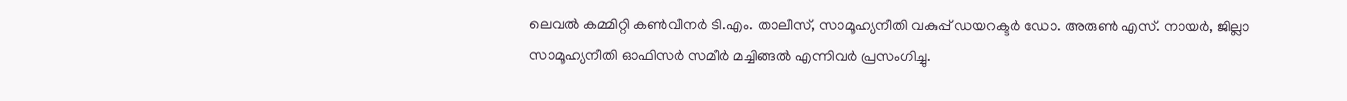ലെവല്‍ കമ്മിറ്റി കണ്‍വീനര്‍ ടി.എം. താലീസ്, സാമൂഹ്യനീതി വകുപ്പ് ഡയറക്ടര്‍ ഡോ. അരുണ്‍ എസ്. നായര്‍, ജില്ലാ സാമൂഹ്യനീതി ഓഫിസര്‍ സമീര്‍ മച്ചിങ്ങല്‍ എന്നിവര്‍ പ്രസംഗിച്ചു.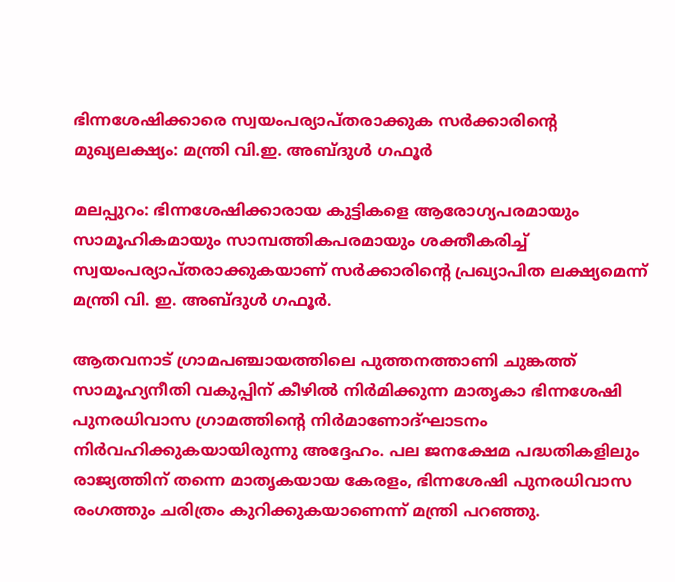ഭിന്നശേഷിക്കാരെ സ്വയംപര്യാപ്തരാക്കുക സര്‍ക്കാരിന്‍റെ മുഖ്യലക്ഷ്യം: മന്ത്രി വി.ഇ. അബ്ദുൾ ഗഫൂര്‍

മലപ്പുറം: ഭിന്നശേഷിക്കാരായ കുട്ടികളെ ആരോഗ്യപരമായും സാമൂഹികമായും സാമ്പത്തികപരമായും ശക്തീകരിച്ച് സ്വയംപര്യാപ്തരാക്കുകയാണ് സര്‍ക്കാരിന്‍റെ പ്രഖ്യാപിത ലക്ഷ്യമെന്ന് മന്ത്രി വി. ഇ. അബ്ദുൾ ഗഫൂര്‍.

ആതവനാട് ഗ്രാമപഞ്ചായത്തിലെ പുത്തനത്താണി ചുങ്കത്ത് സാമൂഹ്യനീതി വകുപ്പിന് കീഴില്‍ നിര്‍മിക്കുന്ന മാതൃകാ ഭിന്നശേഷി പുനരധിവാസ ഗ്രാമത്തിന്‍റെ നിര്‍മാണോദ്ഘാടനം നിര്‍വഹിക്കുകയായിരുന്നു അദ്ദേഹം. പല ജനക്ഷേമ പദ്ധതികളിലും രാജ്യത്തിന് തന്നെ മാതൃകയായ കേരളം, ഭിന്നശേഷി പുനരധിവാസ രംഗത്തും ചരിത്രം കുറിക്കുകയാണെന്ന് മന്ത്രി പറഞ്ഞു.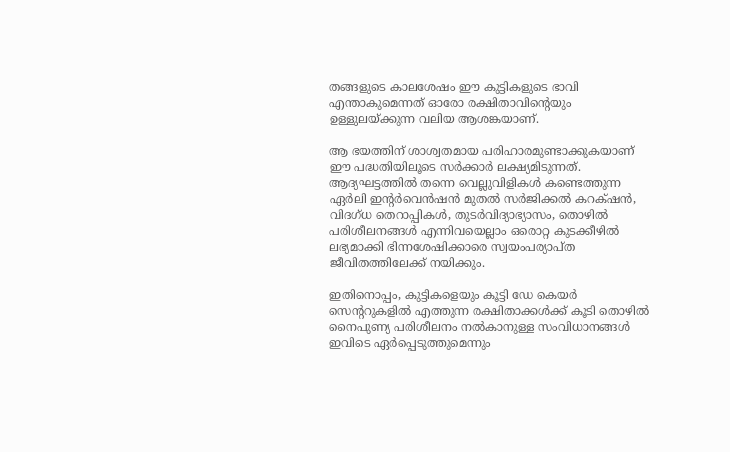തങ്ങളുടെ കാലശേഷം ഈ കുട്ടികളുടെ ഭാവി എന്താകുമെന്നത് ഓരോ രക്ഷിതാവിന്‍റെയും ഉള്ളുലയ്ക്കുന്ന വലിയ ആശങ്കയാണ്.

ആ ഭയത്തിന് ശാശ്വതമായ പരിഹാരമുണ്ടാക്കുകയാണ് ഈ പദ്ധതിയിലൂടെ സര്‍ക്കാര്‍ ലക്ഷ്യമിടുന്നത്. ആദ്യഘട്ടത്തില്‍ തന്നെ വെല്ലുവിളികള്‍ കണ്ടെത്തുന്ന ഏര്‍ലി ഇന്‍റര്‍വെന്‍ഷന്‍ മുതല്‍ സര്‍ജിക്കല്‍ കറക്‌ഷന്‍, വിദഗ്ധ തെറാപ്പികള്‍, തുടര്‍വിദ്യാഭ്യാസം, തൊഴില്‍ പരിശീലനങ്ങള്‍ എന്നിവയെല്ലാം ഒരൊറ്റ കുടക്കീഴില്‍ ലഭ്യമാക്കി ഭിന്നശേഷിക്കാരെ സ്വയംപര്യാപ്ത ജീവിതത്തിലേക്ക് നയിക്കും.

ഇതിനൊപ്പം, കുട്ടികളെയും കൂട്ടി ഡേ കെയര്‍ സെന്‍ററുകളില്‍ എത്തുന്ന രക്ഷിതാക്കള്‍ക്ക് കൂടി തൊഴില്‍ നൈപുണ്യ പരിശീലനം നല്‍കാനുള്ള സംവിധാനങ്ങള്‍ ഇവിടെ ഏര്‍പ്പെടുത്തുമെന്നും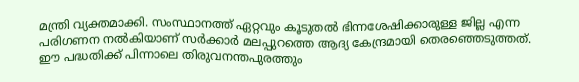മന്ത്രി വ്യക്തമാക്കി. സംസ്ഥാനത്ത് ഏറ്റവും കൂടുതല്‍ ഭിന്നശേഷിക്കാരുള്ള ജില്ല എന്ന പരിഗണന നല്‍കിയാണ് സര്‍ക്കാര്‍ മലപ്പുറത്തെ ആദ്യ കേന്ദ്രമായി തെരഞ്ഞെടുത്തത്.
ഈ പദ്ധതിക്ക് പിന്നാലെ തിരുവനന്തപുരത്തും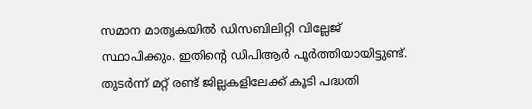സമാന മാതൃകയില്‍ ഡിസബിലിറ്റി വില്ലേജ് സ്ഥാപിക്കും. ഇതിന്‍റെ ഡിപിആര്‍ പൂര്‍ത്തിയായിട്ടുണ്ട്. തുടര്‍ന്ന് മറ്റ് രണ്ട് ജില്ലകളിലേക്ക് കൂടി പദ്ധതി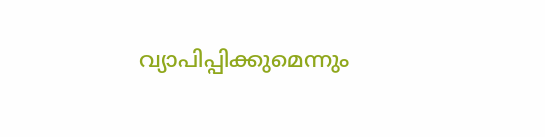വ്യാപിപ്പിക്കുമെന്നും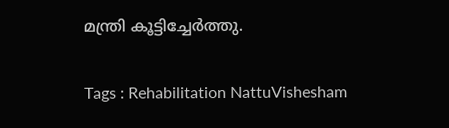മന്ത്രി കൂട്ടിച്ചേര്‍ത്തു.

Tags : Rehabilitation NattuVishesham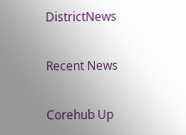DistrictNews

Recent News

Corehub Up